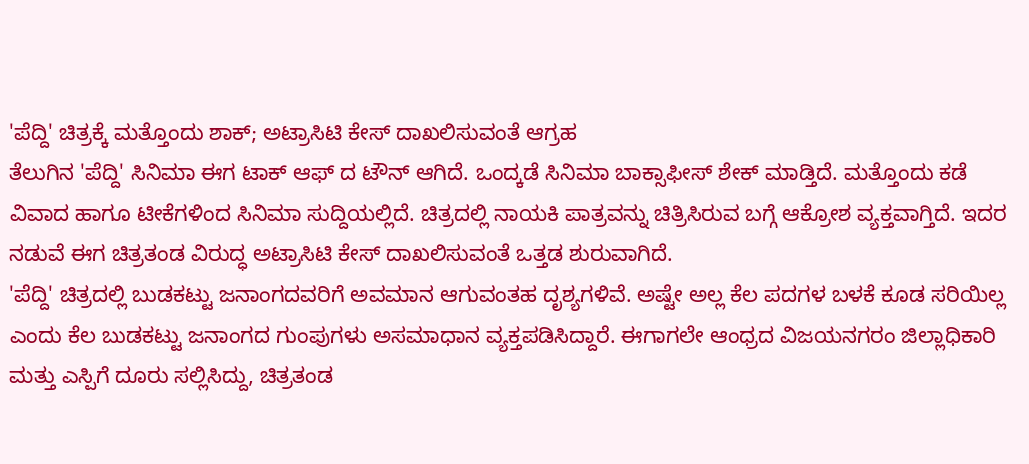'ಪೆದ್ದಿ' ಚಿತ್ರಕ್ಕೆ ಮತ್ತೊಂದು ಶಾಕ್; ಅಟ್ರಾಸಿಟಿ ಕೇಸ್ ದಾಖಲಿಸುವಂತೆ ಆಗ್ರಹ
ತೆಲುಗಿನ 'ಪೆದ್ದಿ' ಸಿನಿಮಾ ಈಗ ಟಾಕ್ ಆಫ್ ದ ಟೌನ್ ಆಗಿದೆ. ಒಂದ್ಕಡೆ ಸಿನಿಮಾ ಬಾಕ್ಸಾಫೀಸ್ ಶೇಕ್ ಮಾಡ್ತಿದೆ. ಮತ್ತೊಂದು ಕಡೆ ವಿವಾದ ಹಾಗೂ ಟೀಕೆಗಳಿಂದ ಸಿನಿಮಾ ಸುದ್ದಿಯಲ್ಲಿದೆ. ಚಿತ್ರದಲ್ಲಿ ನಾಯಕಿ ಪಾತ್ರವನ್ನು ಚಿತ್ರಿಸಿರುವ ಬಗ್ಗೆ ಆಕ್ರೋಶ ವ್ಯಕ್ತವಾಗ್ತಿದೆ. ಇದರ ನಡುವೆ ಈಗ ಚಿತ್ರತಂಡ ವಿರುದ್ಧ ಅಟ್ರಾಸಿಟಿ ಕೇಸ್ ದಾಖಲಿಸುವಂತೆ ಒತ್ತಡ ಶುರುವಾಗಿದೆ.
'ಪೆದ್ದಿ' ಚಿತ್ರದಲ್ಲಿ ಬುಡಕಟ್ಟು ಜನಾಂಗದವರಿಗೆ ಅವಮಾನ ಆಗುವಂತಹ ದೃಶ್ಯಗಳಿವೆ. ಅಷ್ಟೇ ಅಲ್ಲ ಕೆಲ ಪದಗಳ ಬಳಕೆ ಕೂಡ ಸರಿಯಿಲ್ಲ ಎಂದು ಕೆಲ ಬುಡಕಟ್ಟು ಜನಾಂಗದ ಗುಂಪುಗಳು ಅಸಮಾಧಾನ ವ್ಯಕ್ತಪಡಿಸಿದ್ದಾರೆ. ಈಗಾಗಲೇ ಆಂಧ್ರದ ವಿಜಯನಗರಂ ಜಿಲ್ಲಾಧಿಕಾರಿ ಮತ್ತು ಎಸ್ಪಿಗೆ ದೂರು ಸಲ್ಲಿಸಿದ್ದು, ಚಿತ್ರತಂಡ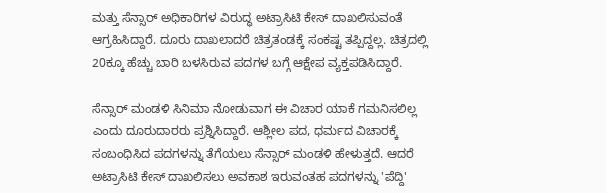ಮತ್ತು ಸೆನ್ಸಾರ್ ಅಧಿಕಾರಿಗಳ ವಿರುದ್ಧ ಅಟ್ರಾಸಿಟಿ ಕೇಸ್ ದಾಖಲಿಸುವಂತೆ ಆಗ್ರಹಿಸಿದ್ದಾರೆ. ದೂರು ದಾಖಲಾದರೆ ಚಿತ್ರತಂಡಕ್ಕೆ ಸಂಕಷ್ಟ ತಪ್ಪಿದ್ದಲ್ಲ. ಚಿತ್ರದಲ್ಲಿ 20ಕ್ಕೂ ಹೆಚ್ಚು ಬಾರಿ ಬಳಸಿರುವ ಪದಗಳ ಬಗ್ಗೆ ಆಕ್ಷೇಪ ವ್ಯಕ್ತಪಡಿಸಿದ್ದಾರೆ.

ಸೆನ್ಸಾರ್ ಮಂಡಳಿ ಸಿನಿಮಾ ನೋಡುವಾಗ ಈ ವಿಚಾರ ಯಾಕೆ ಗಮನಿಸಲಿಲ್ಲ ಎಂದು ದೂರುದಾರರು ಪ್ರಶ್ನಿಸಿದ್ದಾರೆ. ಆಶ್ಲೀಲ ಪದ, ಧರ್ಮದ ವಿಚಾರಕ್ಕೆ ಸಂಬಂಧಿಸಿದ ಪದಗಳನ್ನು ತೆಗೆಯಲು ಸೆನ್ಸಾರ್ ಮಂಡಳಿ ಹೇಳುತ್ತದೆ. ಆದರೆ ಅಟ್ರಾಸಿಟಿ ಕೇಸ್ ದಾಖಲಿಸಲು ಅವಕಾಶ ಇರುವಂತಹ ಪದಗಳನ್ನು 'ಪೆದ್ದಿ'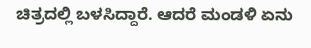ಚಿತ್ರದಲ್ಲಿ ಬಳಸಿದ್ದಾರೆ. ಆದರೆ ಮಂಡಳಿ ಏನು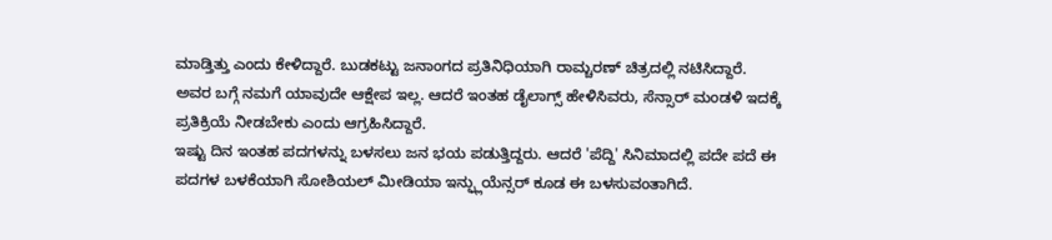ಮಾಡ್ತಿತ್ತು ಎಂದು ಕೇಳಿದ್ದಾರೆ. ಬುಡಕಟ್ಟು ಜನಾಂಗದ ಪ್ರತಿನಿಧಿಯಾಗಿ ರಾಮ್ಚರಣ್ ಚಿತ್ರದಲ್ಲಿ ನಟಿಸಿದ್ದಾರೆ. ಅವರ ಬಗ್ಗೆ ನಮಗೆ ಯಾವುದೇ ಆಕ್ಷೇಪ ಇಲ್ಲ. ಆದರೆ ಇಂತಹ ಡೈಲಾಗ್ಸ್ ಹೇಳಿಸಿವರು, ಸೆನ್ಸಾರ್ ಮಂಡಳಿ ಇದಕ್ಕೆ ಪ್ರತಿಕ್ರಿಯೆ ನೀಡಬೇಕು ಎಂದು ಆಗ್ರಹಿಸಿದ್ದಾರೆ.
ಇಷ್ಟು ದಿನ ಇಂತಹ ಪದಗಳನ್ನು ಬಳಸಲು ಜನ ಭಯ ಪಡುತ್ತಿದ್ದರು. ಆದರೆ 'ಪೆದ್ದಿ' ಸಿನಿಮಾದಲ್ಲಿ ಪದೇ ಪದೆ ಈ ಪದಗಳ ಬಳಕೆಯಾಗಿ ಸೋಶಿಯಲ್ ಮೀಡಿಯಾ ಇನ್ಫ್ಲುಯೆನ್ಸರ್ ಕೂಡ ಈ ಬಳಸುವಂತಾಗಿದೆ.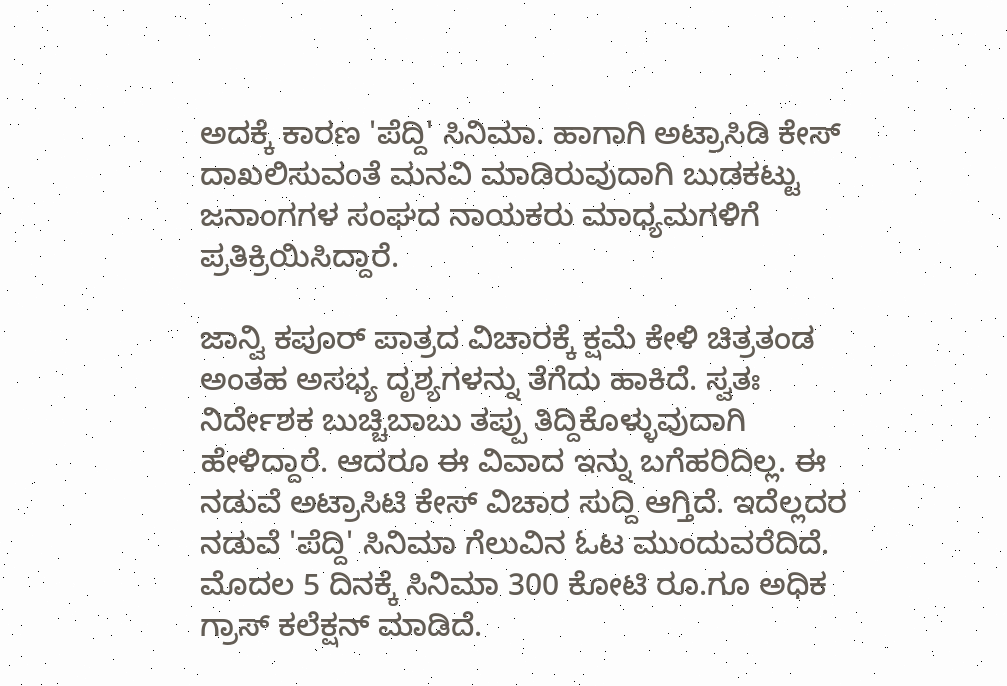ಅದಕ್ಕೆ ಕಾರಣ 'ಪೆದ್ದಿ' ಸಿನಿಮಾ. ಹಾಗಾಗಿ ಅಟ್ರಾಸಿಡಿ ಕೇಸ್ ದಾಖಲಿಸುವಂತೆ ಮನವಿ ಮಾಡಿರುವುದಾಗಿ ಬುಡಕಟ್ಟು ಜನಾಂಗಗಳ ಸಂಘದ ನಾಯಕರು ಮಾಧ್ಯಮಗಳಿಗೆ ಪ್ರತಿಕ್ರಿಯಿಸಿದ್ದಾರೆ.

ಜಾನ್ವಿ ಕಪೂರ್ ಪಾತ್ರದ ವಿಚಾರಕ್ಕೆ ಕ್ಷಮೆ ಕೇಳಿ ಚಿತ್ರತಂಡ ಅಂತಹ ಅಸಭ್ಯ ದೃಶ್ಯಗಳನ್ನು ತೆಗೆದು ಹಾಕಿದೆ. ಸ್ವತಃ ನಿರ್ದೇಶಕ ಬುಚ್ಚಿಬಾಬು ತಪ್ಪು ತಿದ್ದಿಕೊಳ್ಳುವುದಾಗಿ ಹೇಳಿದ್ದಾರೆ. ಆದರೂ ಈ ವಿವಾದ ಇನ್ನು ಬಗೆಹರಿದಿಲ್ಲ. ಈ ನಡುವೆ ಅಟ್ರಾಸಿಟಿ ಕೇಸ್ ವಿಚಾರ ಸುದ್ದಿ ಆಗ್ತಿದೆ. ಇದೆಲ್ಲದರ ನಡುವೆ 'ಪೆದ್ದಿ' ಸಿನಿಮಾ ಗೆಲುವಿನ ಓಟ ಮುಂದುವರೆದಿದೆ. ಮೊದಲ 5 ದಿನಕ್ಕೆ ಸಿನಿಮಾ 300 ಕೋಟಿ ರೂ.ಗೂ ಅಧಿಕ ಗ್ರಾಸ್ ಕಲೆಕ್ಷನ್ ಮಾಡಿದೆ.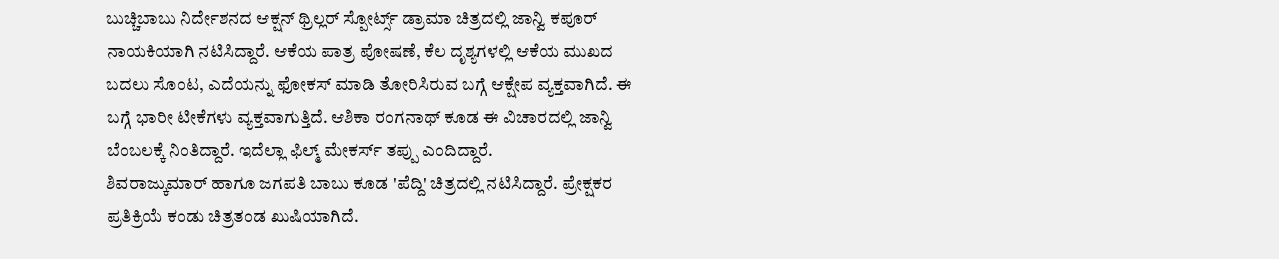ಬುಚ್ಚಿಬಾಬು ನಿರ್ದೇಶನದ ಆಕ್ಷನ್ ಥ್ರಿಲ್ಲರ್ ಸ್ಪೋರ್ಟ್ಸ್ ಡ್ರಾಮಾ ಚಿತ್ರದಲ್ಲಿ ಜಾನ್ವಿ ಕಪೂರ್ ನಾಯಕಿಯಾಗಿ ನಟಿಸಿದ್ದಾರೆ. ಆಕೆಯ ಪಾತ್ರ ಪೋಷಣೆ, ಕೆಲ ದೃಶ್ಯಗಳಲ್ಲಿ ಆಕೆಯ ಮುಖದ ಬದಲು ಸೊಂಟ, ಎದೆಯನ್ನು ಫೋಕಸ್ ಮಾಡಿ ತೋರಿಸಿರುವ ಬಗ್ಗೆ ಆಕ್ಷೇಪ ವ್ಯಕ್ತವಾಗಿದೆ. ಈ ಬಗ್ಗೆ ಭಾರೀ ಟೀಕೆಗಳು ವ್ಯಕ್ತವಾಗುತ್ತಿದೆ. ಆಶಿಕಾ ರಂಗನಾಥ್ ಕೂಡ ಈ ವಿಚಾರದಲ್ಲಿ ಜಾನ್ವಿ ಬೆಂಬಲಕ್ಕೆ ನಿಂತಿದ್ದಾರೆ. ಇದೆಲ್ಲಾ ಫಿಲ್ಮ್ ಮೇಕರ್ಸ್ ತಪ್ಪು ಎಂದಿದ್ದಾರೆ.
ಶಿವರಾಜ್ಕುಮಾರ್ ಹಾಗೂ ಜಗಪತಿ ಬಾಬು ಕೂಡ 'ಪೆದ್ದಿ' ಚಿತ್ರದಲ್ಲಿ ನಟಿಸಿದ್ದಾರೆ. ಪ್ರೇಕ್ಷಕರ ಪ್ರತಿಕ್ರಿಯೆ ಕಂಡು ಚಿತ್ರತಂಡ ಖುಷಿಯಾಗಿದೆ.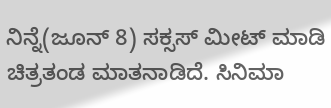ನಿನ್ನೆ(ಜೂನ್ 8) ಸಕ್ಸಸ್ ಮೀಟ್ ಮಾಡಿ ಚಿತ್ರತಂಡ ಮಾತನಾಡಿದೆ. ಸಿನಿಮಾ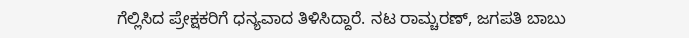ಗೆಲ್ಲಿಸಿದ ಪ್ರೇಕ್ಷಕರಿಗೆ ಧನ್ಯವಾದ ತಿಳಿಸಿದ್ದಾರೆ. ನಟ ರಾಮ್ಚರಣ್, ಜಗಪತಿ ಬಾಬು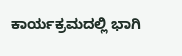ಕಾರ್ಯಕ್ರಮದಲ್ಲಿ ಭಾಗಿ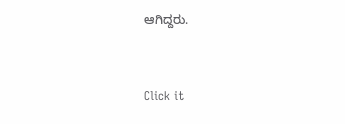ಆಗಿದ್ದರು.


Click it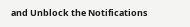and Unblock the Notifications